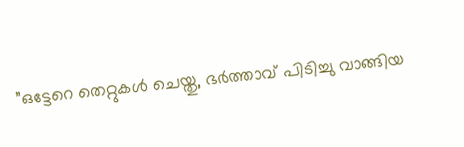”ഒട്ടേറെ തെറ്റുകള്‍ ചെയ്തു, ഭര്‍ത്താവ് പിടിച്ചു വാങ്ങിയ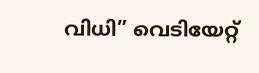വിധി” വെടിയേറ്റ്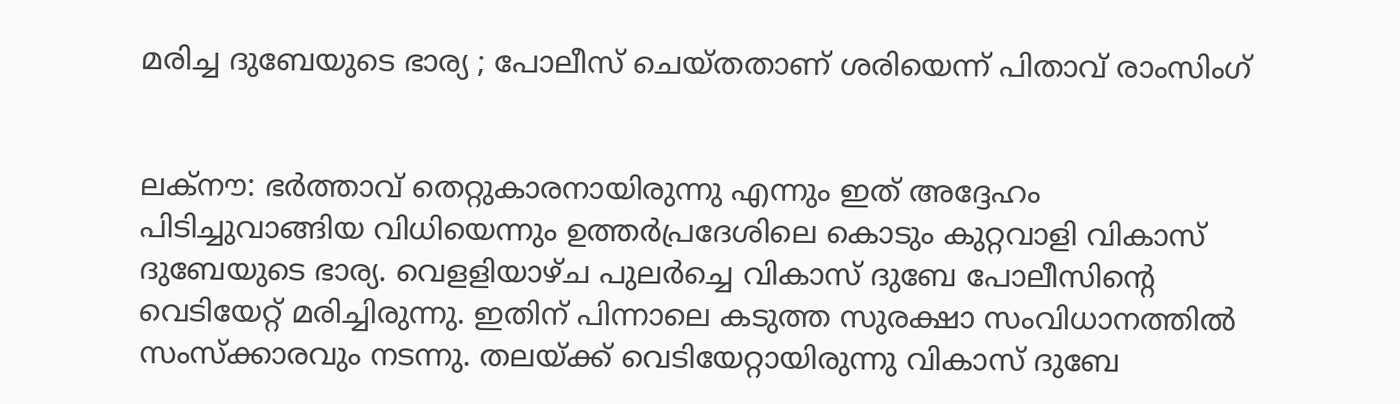മരിച്ച ദുബേയുടെ ഭാര്യ ; പോലീസ് ചെയ്തതാണ് ശരിയെന്ന് പിതാവ് രാംസിംഗ്


ലക്‌നൗ: ഭര്‍ത്താവ് തെറ്റുകാരനായിരുന്നു എന്നും ഇത് അദ്ദേഹം പിടിച്ചുവാങ്ങിയ വിധിയെന്നും ഉത്തര്‍പ്രദേശിലെ കൊടും കുറ്റവാളി വികാസ് ദുബേയുടെ ഭാര്യ. വെളളിയാഴ്ച പുലര്‍ച്ചെ വികാസ് ദുബേ പോലീസിന്റെ വെടിയേറ്റ് മരിച്ചിരുന്നു. ഇതിന് പിന്നാലെ കടുത്ത സുരക്ഷാ സംവിധാനത്തില്‍ സംസ്‌ക്കാരവും നടന്നു. തലയ്ക്ക് വെടിയേറ്റായിരുന്നു വികാസ് ദുബേ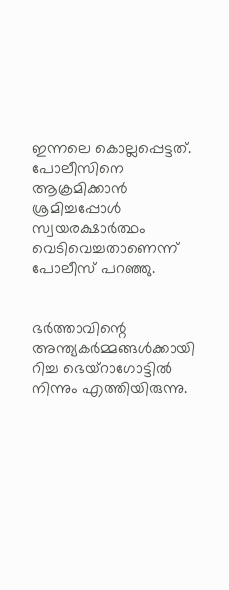ഇന്നലെ കൊല്ലപ്പെട്ടത്. പോലീസിനെ ആക്രമിക്കാന്‍ ശ്രമിച്ചപ്പോള്‍ സ്വയരക്ഷാര്‍ത്ഥം വെടിവെച്ചതാണെന്ന് പോലീസ് പറഞ്ഞു.


ഭര്‍ത്താവിന്റെ അന്ത്യകര്‍മ്മങ്ങള്‍ക്കായി റിച്ച ഭെയ്‌റാഗോട്ടില്‍ നിന്നും എത്തിയിരുന്നു.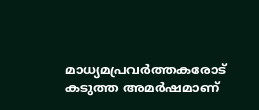മാധ്യമപ്രവര്‍ത്തകരോട് കടുത്ത അമര്‍ഷമാണ്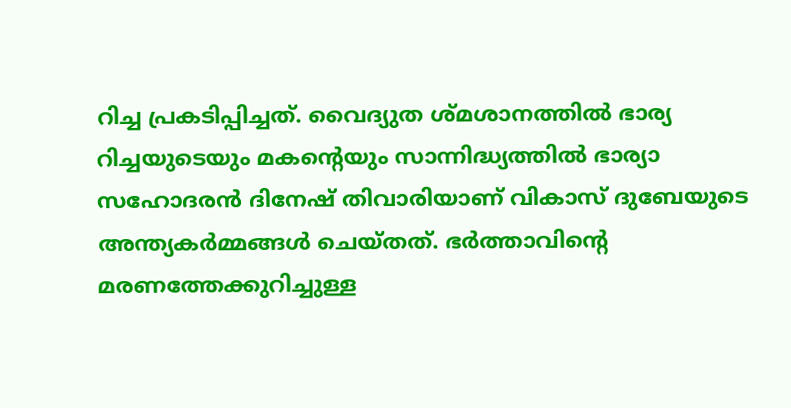റിച്ച പ്രകടിപ്പിച്ചത്. വൈദ്യുത ശ്മശാനത്തില്‍ ഭാര്യ റിച്ചയുടെയും മകന്റെയും സാന്നിദ്ധ്യത്തില്‍ ഭാര്യാ സഹോദരന്‍ ദിനേഷ് തിവാരിയാണ് വികാസ് ദുബേയുടെ അന്ത്യകര്‍മ്മങ്ങള്‍ ചെയ്തത്. ഭര്‍ത്താവിന്റെ മരണത്തേക്കുറിച്ചുള്ള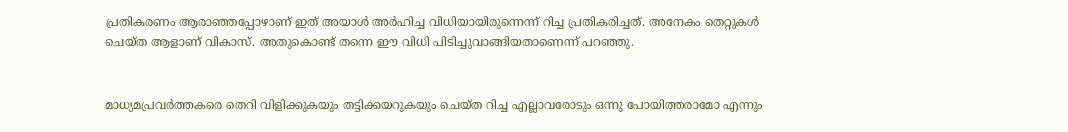പ്രതികരണം ആരാഞ്ഞപ്പോഴാണ് ഇത് അയാള്‍ അര്‍ഹിച്ച വിധിയായിരുന്നെന്ന് റിച്ച പ്രതികരിച്ചത്. അനേകം തെറ്റുകള്‍ ചെയ്ത ആളാണ് വികാസ്. അതുകൊണ്ട് തന്നെ ഈ വിധി പിടിച്ചുവാങ്ങിയതാണെന്ന് പറഞ്ഞു.


മാധ്യമപ്രവര്‍ത്തകരെ തെറി വിളിക്കുകയും തട്ടിക്കയറുകയും ചെയ്ത റിച്ച എല്ലാവരോടും ഒന്നു പോയിത്തരാമോ എന്നും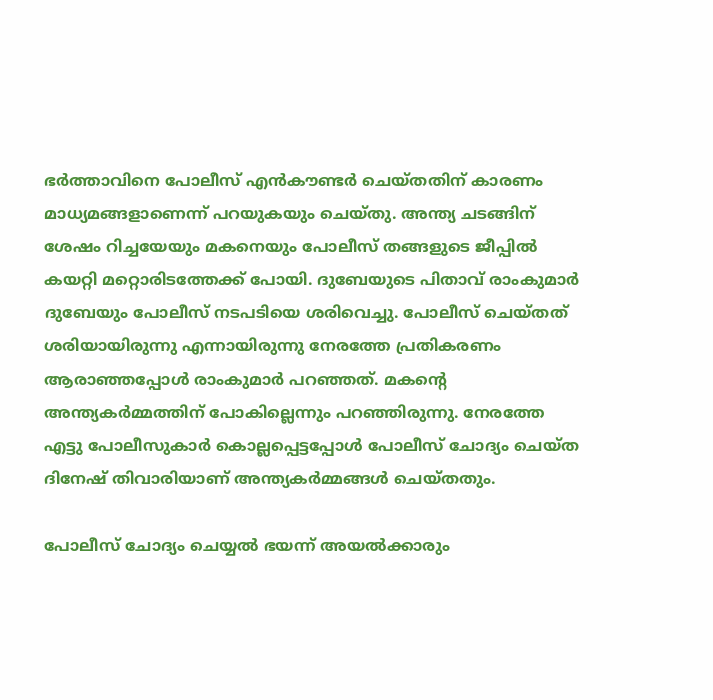ഭര്‍ത്താവിനെ പോലീസ് എന്‍കൗണ്ടര്‍ ചെയ്തതിന് കാരണം മാധ്യമങ്ങളാണെന്ന് പറയുകയും ചെയ്തു. അന്ത്യ ചടങ്ങിന് ശേഷം റിച്ചയേയും മകനെയും പോലീസ് തങ്ങളുടെ ജീപ്പില്‍ കയറ്റി മറ്റൊരിടത്തേക്ക് പോയി. ദുബേയുടെ പിതാവ് രാംകുമാര്‍ ദുബേയും പോലീസ് നടപടിയെ ശരിവെച്ചു. പോലീസ് ചെയ്തത് ശരിയായിരുന്നു എന്നായിരുന്നു നേരത്തേ പ്രതികരണം ആരാഞ്ഞപ്പോള്‍ രാംകുമാര്‍ പറഞ്ഞത്. മകന്റെ അന്ത്യകര്‍മ്മത്തിന് പോകില്ലെന്നും പറഞ്ഞിരുന്നു. നേരത്തേ എട്ടു പോലീസുകാര്‍ കൊല്ലപ്പെട്ടപ്പോള്‍ പോലീസ് ചോദ്യം ചെയ്ത ദിനേഷ് തിവാരിയാണ് അന്ത്യകര്‍മ്മങ്ങള്‍ ചെയ്തതും.

പോലീസ് ചോദ്യം ചെയ്യല്‍ ഭയന്ന് അയല്‍ക്കാരും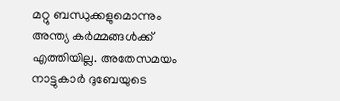മറ്റു ബന്ധുക്കളുമൊന്നും അന്ത്യ കര്‍മ്മങ്ങള്‍ക്ക് എത്തിയില്ല. അതേസമയം നാട്ടുകാര്‍ ദുബേയുടെ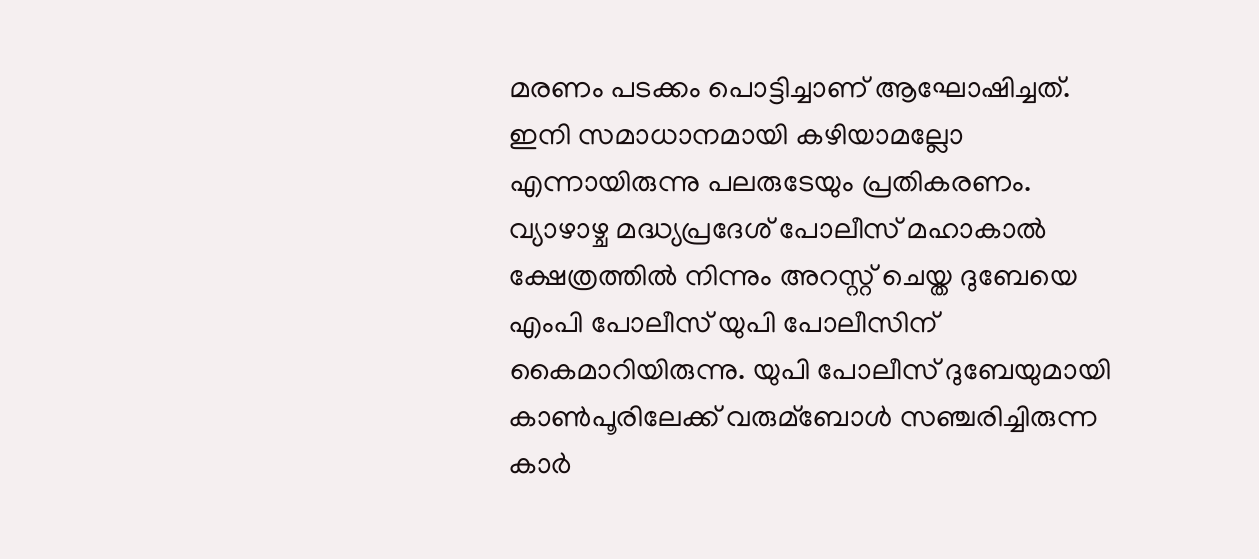മരണം പടക്കം പൊട്ടിച്ചാണ് ആഘോഷിച്ചത്. ഇനി സമാധാനമായി കഴിയാമല്ലോ എന്നായിരുന്നു പലരുടേയും പ്രതികരണം. വ്യാഴാഴ്ച മദ്ധ്യപ്രദേശ് പോലീസ് മഹാകാല്‍ ക്ഷേത്രത്തില്‍ നിന്നും അറസ്റ്റ് ചെയ്ത ദുബേയെ എംപി പോലീസ് യുപി പോലീസിന് കൈമാറിയിരുന്നു. യുപി പോലീസ് ദുബേയുമായി കാണ്‍പൂരിലേക്ക് വരുമ്ബോള്‍ സഞ്ചരിച്ചിരുന്ന കാര്‍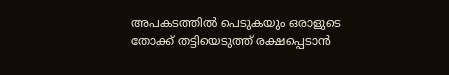അപകടത്തില്‍ പെടുകയും ഒരാളുടെ തോക്ക് തട്ടിയെടുത്ത് രക്ഷപ്പെടാന്‍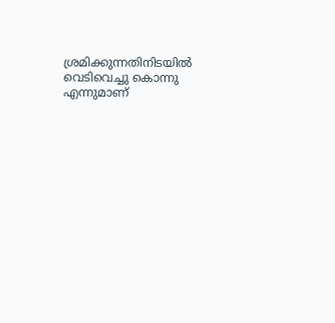ശ്രമിക്കുന്നതിനിടയില്‍ വെടിവെച്ചു കൊന്നു എന്നുമാണ്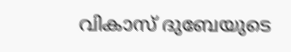വികാസ് ദുബേയുടെ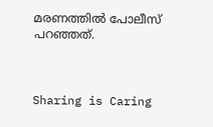മരണത്തില്‍ പോലീസ് പറഞ്ഞത്.



Sharing is Caring